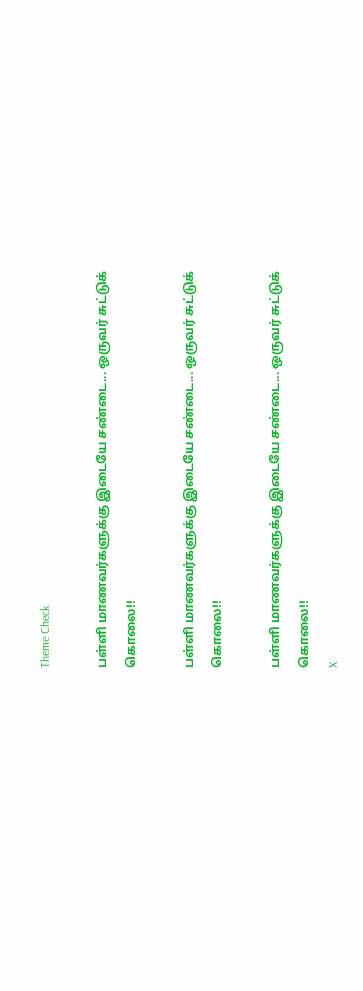Theme Check

பள்ளி மாணவர்களுக்கு இடையே சண்டை... ஒருவர் சுட்டுக் கொலை!!

பள்ளி மாணவர்களுக்கு இடையே சண்டை... ஒருவர் சுட்டுக் கொலை!!

பள்ளி மாணவர்களுக்கு இடையே சண்டை... ஒருவர் சுட்டுக் கொலை!!
X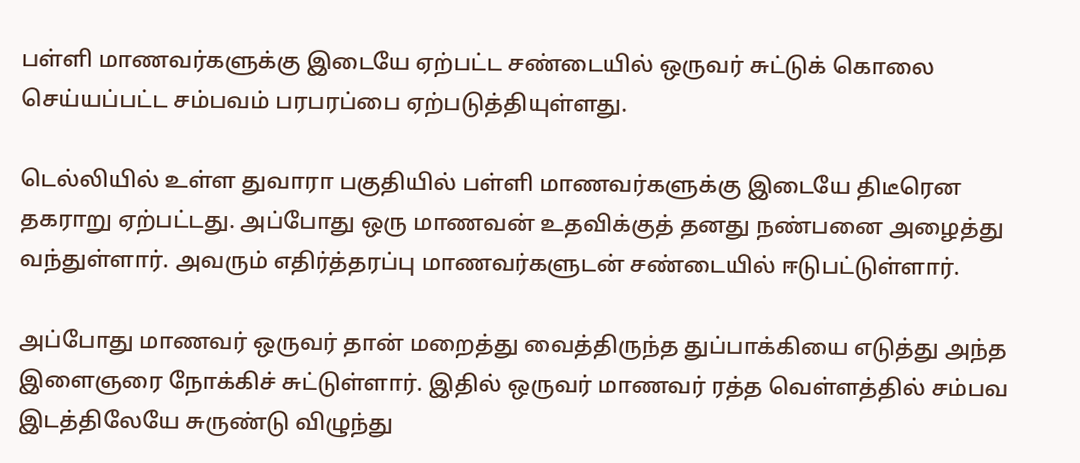பள்ளி மாணவர்களுக்கு இடையே ஏற்பட்ட சண்டையில் ஒருவர் சுட்டுக் கொலை செய்யப்பட்ட சம்பவம் பரபரப்பை ஏற்படுத்தியுள்ளது.

டெல்லியில் உள்ள துவாரா பகுதியில் பள்ளி மாணவர்களுக்கு இடையே திடீரென தகராறு ஏற்பட்டது. அப்போது ஒரு மாணவன் உதவிக்குத் தனது நண்பனை அழைத்து வந்துள்ளார். அவரும் எதிர்த்தரப்பு மாணவர்களுடன் சண்டையில் ஈடுபட்டுள்ளார்.

அப்போது மாணவர் ஒருவர் தான் மறைத்து வைத்திருந்த துப்பாக்கியை எடுத்து அந்த இளைஞரை நோக்கிச் சுட்டுள்ளார். இதில் ஒருவர் மாணவர் ரத்த வெள்ளத்தில் சம்பவ இடத்திலேயே சுருண்டு விழுந்து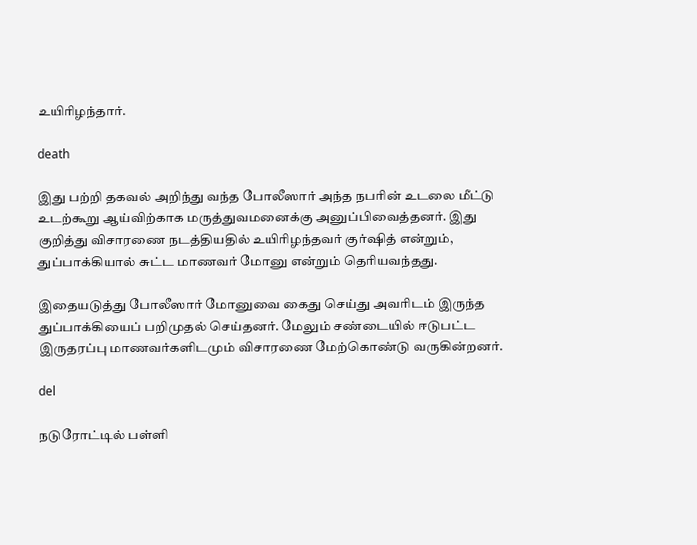உயிரிழந்தார்.

death

இது பற்றி தகவல் அறிந்து வந்த போலீஸார் அந்த நபரின் உடலை மீட்டு உடற்கூறு ஆய்விற்காக மருத்துவமனைக்கு அனுப்பிவைத்தனர். இது குறித்து விசாரணை நடத்தியதில் உயிரிழந்தவர் குர்ஷித் என்றும், துப்பாக்கியால் சுட்ட மாணவர் மோனு என்றும் தெரியவந்தது.

இதையடுத்து போலீஸார் மோனுவை கைது செய்து அவரிடம் இருந்த துப்பாக்கியைப் பறிமுதல் செய்தனர். மேலும் சண்டையில் ஈடுபட்ட இருதரப்பு மாணவர்களிடமும் விசாரணை மேற்கொண்டு வருகின்றனர்.

del

நடுரோட்டில் பள்ளி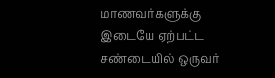மாணவர்களுக்கு இடையே ஏற்பட்ட சண்டையில் ஒருவர்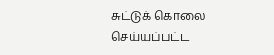சுட்டுக் கொலை செய்யப்பட்ட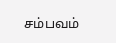சம்பவம்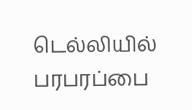டெல்லியில் பரபரப்பை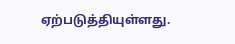ஏற்படுத்தியுள்ளது.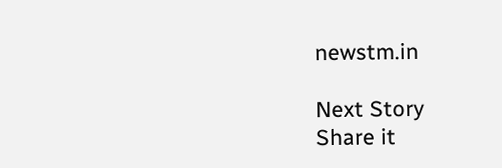newstm.in

Next Story
Share it